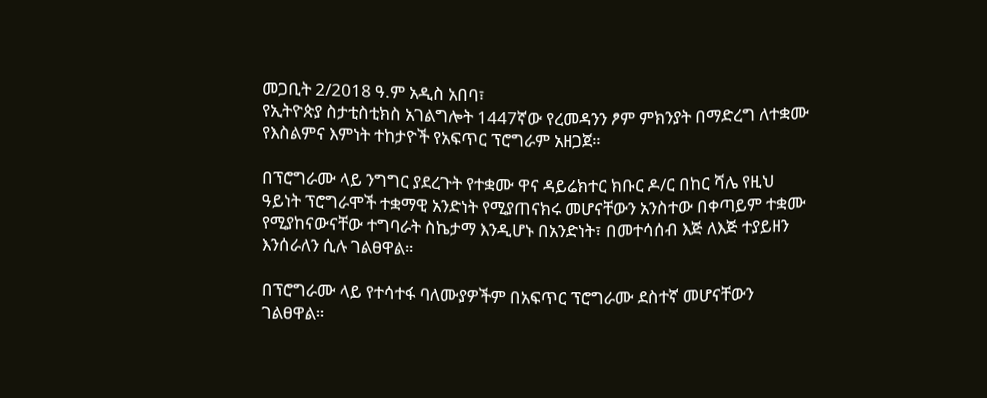መጋቢት 2/2018 ዓ.ም አዲስ አበባ፣
የኢትዮጵያ ስታቲስቲክስ አገልግሎት 1447ኛው የረመዳንን ፆም ምክንያት በማድረግ ለተቋሙ የእስልምና እምነት ተከታዮች የአፍጥር ፕሮግራም አዘጋጀ።

በፕሮግራሙ ላይ ንግግር ያደረጉት የተቋሙ ዋና ዳይሬክተር ክቡር ዶ/ር በከር ሻሌ የዚህ ዓይነት ፕሮግራሞች ተቋማዊ አንድነት የሚያጠናክሩ መሆናቸውን አንስተው በቀጣይም ተቋሙ የሚያከናውናቸው ተግባራት ስኬታማ እንዲሆኑ በአንድነት፣ በመተሳሰብ እጅ ለእጅ ተያይዘን እንሰራለን ሲሉ ገልፀዋል።

በፕሮግራሙ ላይ የተሳተፋ ባለሙያዎችም በአፍጥር ፕሮግራሙ ደስተኛ መሆናቸውን ገልፀዋል።